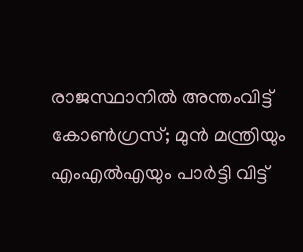രാജസ്ഥാനിൽ അന്തംവിട്ട് കോൺഗ്രസ്; മുൻ മന്ത്രിയും എംഎൽഎയും പാർട്ടി വിട്ട്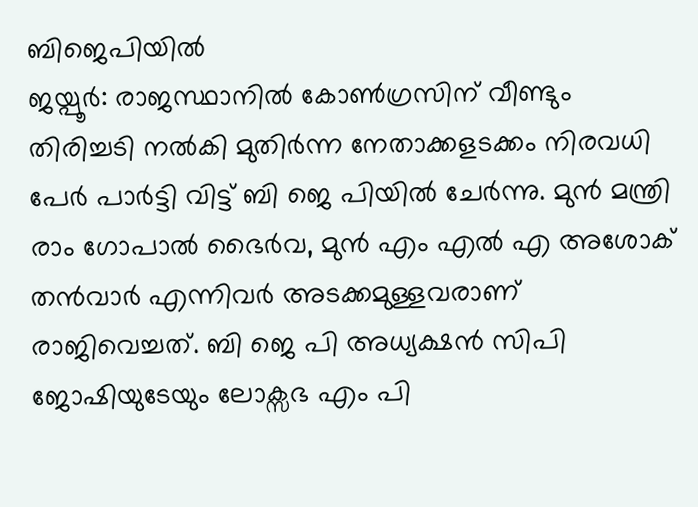ബിജെപിയിൽ
ജയ്പൂർ: രാജസ്ഥാനിൽ കോൺഗ്രസിന് വീണ്ടും തിരിച്ചടി നൽകി മുതിർന്ന നേതാക്കളടക്കം നിരവധി പേർ പാർട്ടി വിട്ട് ബി ജെ പിയിൽ ചേർന്നു. മുൻ മന്ത്രി രാം ഗോപാൽ ഭൈർവ, മുൻ എം എൽ എ അശോക് തൻവാർ എന്നിവർ അടക്കമുള്ളവരാണ് രാജിവെച്ചത്. ബി ജെ പി അധ്യക്ഷൻ സിപി ജോഷിയുടേയും ലോക്സഭ എം പി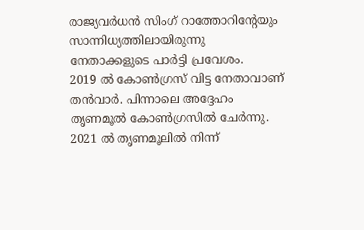രാജ്യവർധൻ സിംഗ് റാത്തോറിന്റേയും സാന്നിധ്യത്തിലായിരുന്നു നേതാക്കളുടെ പാർട്ടി പ്രവേശം.
2019 ൽ കോൺഗ്രസ് വിട്ട നേതാവാണ് തൻവാർ. പിന്നാലെ അദ്ദേഹം തൃണമൂൽ കോൺഗ്രസിൽ ചേർന്നു. 2021 ൽ തൃണമൂലിൽ നിന്ന്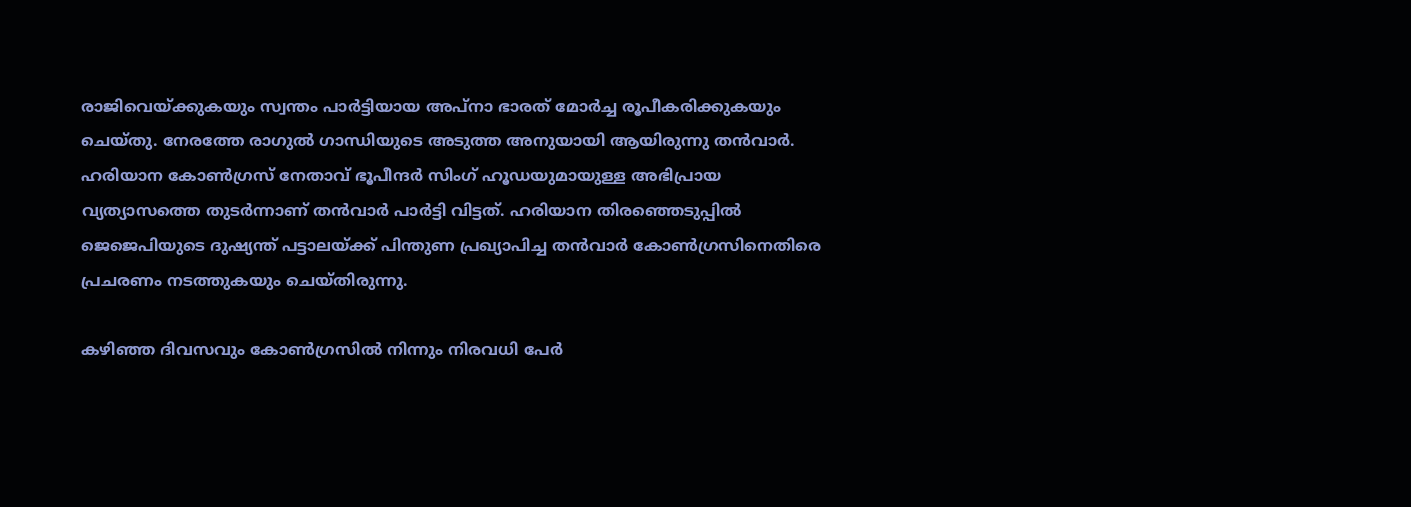രാജിവെയ്ക്കുകയും സ്വന്തം പാർട്ടിയായ അപ്നാ ഭാരത് മോർച്ച രൂപീകരിക്കുകയും ചെയ്തു. നേരത്തേ രാഗുൽ ഗാന്ധിയുടെ അടുത്ത അനുയായി ആയിരുന്നു തൻവാർ. ഹരിയാന കോൺഗ്രസ് നേതാവ് ഭൂപീന്ദർ സിംഗ് ഹൂഡയുമായുള്ള അഭിപ്രായ വ്യത്യാസത്തെ തുടർന്നാണ് തൻവാർ പാർട്ടി വിട്ടത്. ഹരിയാന തിരഞ്ഞെടുപ്പിൽ ജെജെപിയുടെ ദുഷ്യന്ത് പട്ടാലയ്ക്ക് പിന്തുണ പ്രഖ്യാപിച്ച തൻവാർ കോൺഗ്രസിനെതിരെ പ്രചരണം നടത്തുകയും ചെയ്തിരുന്നു.

കഴിഞ്ഞ ദിവസവും കോൺഗ്രസിൽ നിന്നും നിരവധി പേർ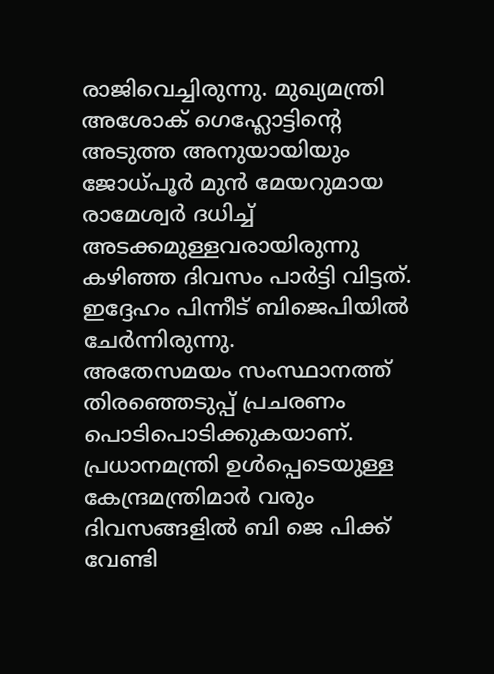രാജിവെച്ചിരുന്നു. മുഖ്യമന്ത്രി അശോക് ഗെഹ്ലോട്ടിന്റെ അടുത്ത അനുയായിയും ജോധ്പൂർ മുൻ മേയറുമായ രാമേശ്വർ ദധിച്ച് അടക്കമുള്ളവരായിരുന്നു കഴിഞ്ഞ ദിവസം പാർട്ടി വിട്ടത്. ഇദ്ദേഹം പിന്നീട് ബിജെപിയിൽ ചേർന്നിരുന്നു.
അതേസമയം സംസ്ഥാനത്ത് തിരഞ്ഞെടുപ്പ് പ്രചരണം പൊടിപൊടിക്കുകയാണ്. പ്രധാനമന്ത്രി ഉൾപ്പെടെയുള്ള കേന്ദ്രമന്ത്രിമാർ വരും ദിവസങ്ങളിൽ ബി ജെ പിക്ക് വേണ്ടി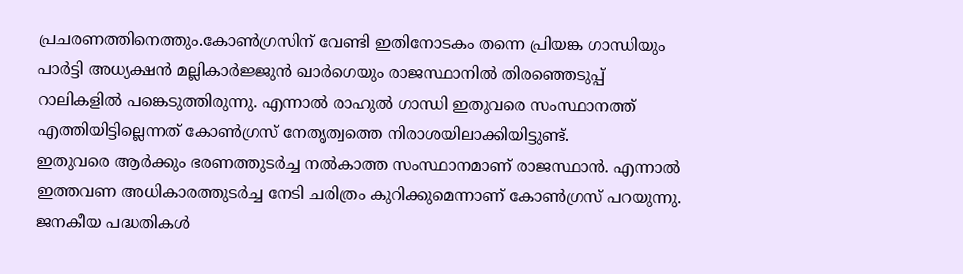പ്രചരണത്തിനെത്തും.കോൺഗ്രസിന് വേണ്ടി ഇതിനോടകം തന്നെ പ്രിയങ്ക ഗാന്ധിയും പാർട്ടി അധ്യക്ഷൻ മല്ലികാർജ്ജുൻ ഖാർഗെയും രാജസ്ഥാനിൽ തിരഞ്ഞെടുപ്പ് റാലികളിൽ പങ്കെടുത്തിരുന്നു. എന്നാൽ രാഹുൽ ഗാന്ധി ഇതുവരെ സംസ്ഥാനത്ത് എത്തിയിട്ടില്ലെന്നത് കോൺഗ്രസ് നേതൃത്വത്തെ നിരാശയിലാക്കിയിട്ടുണ്ട്.
ഇതുവരെ ആർക്കും ഭരണത്തുടർച്ച നൽകാത്ത സംസ്ഥാനമാണ് രാജസ്ഥാൻ. എന്നാൽ ഇത്തവണ അധികാരത്തുടർച്ച നേടി ചരിത്രം കുറിക്കുമെന്നാണ് കോൺഗ്രസ് പറയുന്നു. ജനകീയ പദ്ധതികൾ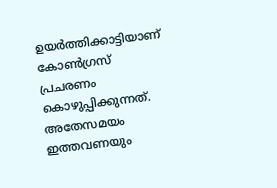ഉയർത്തിക്കാട്ടിയാണ് കോൺഗ്രസ് പ്രചരണം കൊഴുപ്പിക്കുന്നത്. അതേസമയം ഇത്തവണയും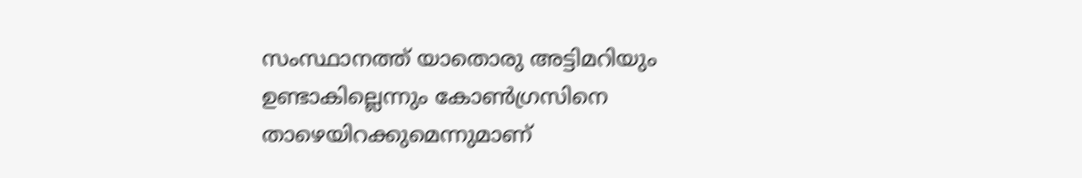സംസ്ഥാനത്ത് യാതൊരു അട്ടിമറിയും ഉണ്ടാകില്ലെന്നും കോൺഗ്രസിനെ താഴെയിറക്കുമെന്നുമാണ്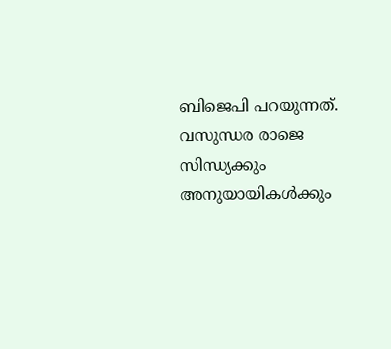ബിജെപി പറയുന്നത്. വസുന്ധര രാജെ സിന്ധ്യക്കും അനുയായികൾക്കും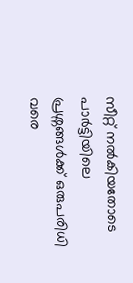സീറ്റ് നൽകിയതോടെ പാർട്ടിയിലെ പ്രശ്നങ്ങൾക്ക് ഒരുപരിധി വരെ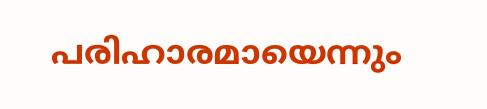പരിഹാരമായെന്നും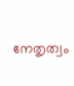നേതൃത്വം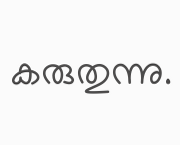കരുതുന്നു.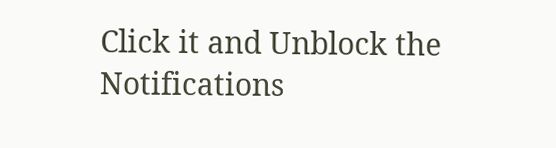Click it and Unblock the Notifications